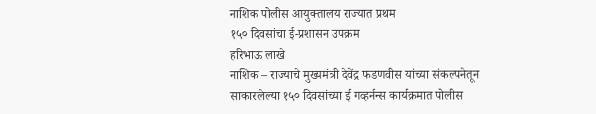नाशिक पोलीस आयुक्तालय राज्यात प्रथम
१५० दिवसांचा ई-प्रशासन उपक्रम
हरिभाऊ लाखे
नाशिक – राज्याचे मुख्यमंत्री देवेंद्र फडणवीस यांच्या संकल्पनेतून साकारलेल्या १५० दिवसांच्या ई गव्हर्नन्स कार्यक्रमात पोलीस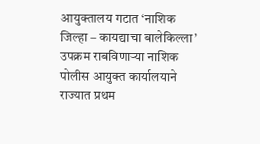आयुक्तालय गटात ‘नाशिक जिल्हा – कायद्याचा बालेकिल्ला’ उपक्रम राबविणाऱ्या नाशिक पोलीस आयुक्त कार्यालयाने राज्यात प्रथम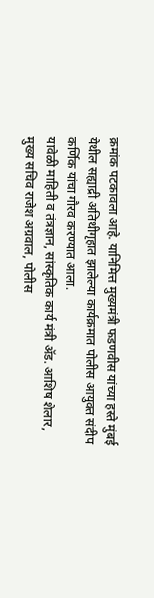क्रमांक पटकावला आहे. यानिमित्त मुख्यमंत्री फडणवीस यांच्या हस्ते मुंबई येथील सह्याद्री अतिथीगृहात झालेल्या कार्यक्रमात पोलीस आयुक्त संदीप कर्णिक यांचा गौरव करण्यात आला.
यावेळी माहिती व तंत्रज्ञान, सांस्कृतिक कार्य मंत्री ॲड. आशिष शेलार, मुख्य सचिव राजेश अग्रवाल, पोलीस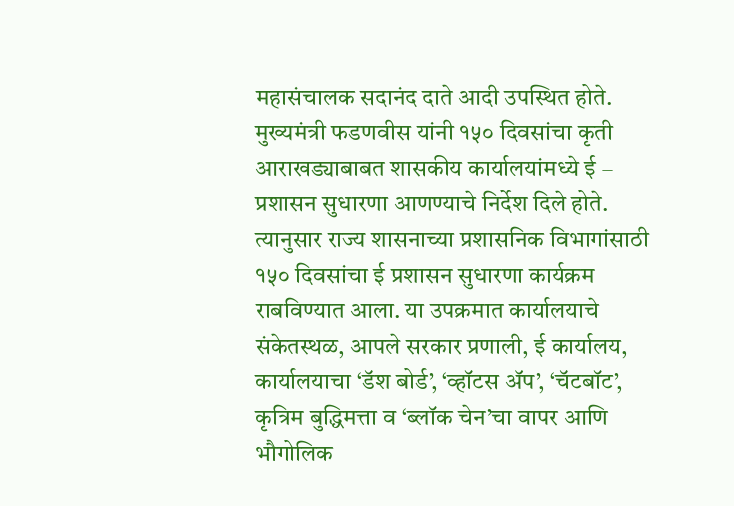महासंचालक सदानंद दाते आदी उपस्थित होते. मुख्यमंत्री फडणवीस यांनी १५० दिवसांचा कृती आराखड्याबाबत शासकीय कार्यालयांमध्ये ई – प्रशासन सुधारणा आणण्याचे निर्देश दिले होते.
त्यानुसार राज्य शासनाच्या प्रशासनिक विभागांसाठी १५० दिवसांचा ई प्रशासन सुधारणा कार्यक्रम राबविण्यात आला. या उपक्रमात कार्यालयाचे संकेतस्थळ, आपले सरकार प्रणाली, ई कार्यालय, कार्यालयाचा ‘डॅश बोर्ड’, ‘व्हॉटस ॲप’, ‘चॅटबॉट’, कृत्रिम बुद्धिमत्ता व ‘ब्लॉक चेन’चा वापर आणि भौगोलिक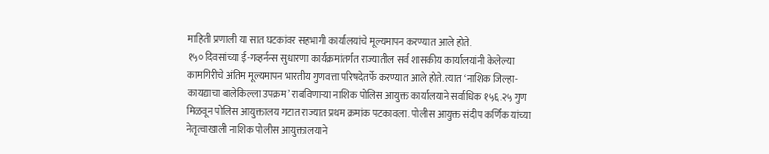माहिती प्रणाली या सात घटकांवर सहभागी कार्यालयांचे मूल्यमापन करण्यात आले होते.
१५० दिवसांच्या ई-गव्हर्नन्स सुधारणा कार्यक्रमांतर्गत राज्यातील सर्व शासकीय कार्यालयांनी केलेल्या कामगिरीचे अंतिम मूल्यमापन भारतीय गुणवत्ता परिषदेतर्फे करण्यात आले होते. त्यात ‘नाशिक जिल्हा- कायद्याचा बालेकिल्ला उपक्रम’ राबविणाऱ्या नाशिक पोलिस आयुक्त कार्यालयाने सर्वाधिक १५६.२५ गुण मिळवून पोलिस आयुक्तालय गटात राज्यात प्रथम क्रमांक पटकावला. पोलीस आयुक्त संदीप कर्णिक यांच्या नेतृत्वाखाली नाशिक पोलीस आयुक्तालयाने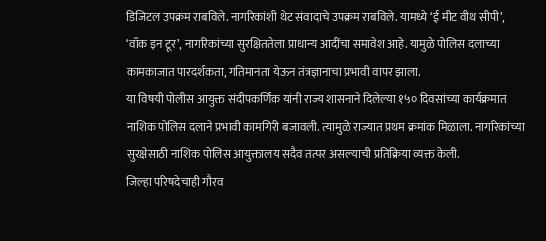डिजिटल उपक्रम राबविले. नागरिकांशी थेट संवादाचे उपक्रम राबविले. यामध्ये ‘ई मीट वीथ सीपी’, ‘वॉक इन टूर’, नागरिकांच्या सुरक्षिततेला प्राधान्य आदींचा समावेश आहे. यामुळे पोलिस दलाच्या कामकाजात पारदर्शकता, गतिमानता येऊन तंत्रज्ञानाचा प्रभावी वापर झाला.
या विषयी पोलीस आयुक्त संदीपकर्णिक यांनी राज्य शासनाने दिलेल्या १५० दिवसांच्या कार्यक्रमात नाशिक पोलिस दलाने प्रभावी कामगिरी बजावली. त्यामुळे राज्यात प्रथम क्रमांक मिळाला. नागरिकांच्या सुरक्षेसाठी नाशिक पोलिस आयुक्तालय सदैव तत्पर असल्याची प्रतिक्रिया व्यक्त केली.
जिल्हा परिषदेचाही गौरव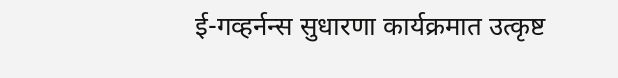ई-गव्हर्नन्स सुधारणा कार्यक्रमात उत्कृष्ट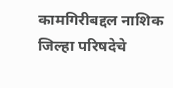कामगिरीबद्दल नाशिक जिल्हा परिषदेचे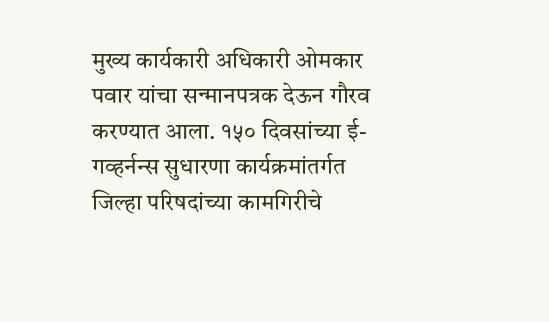मुख्य कार्यकारी अधिकारी ओमकार पवार यांचा सन्मानपत्रक देऊन गौरव करण्यात आला. १५० दिवसांच्या ई-गव्हर्नन्स सुधारणा कार्यक्रमांतर्गत जिल्हा परिषदांच्या कामगिरीचे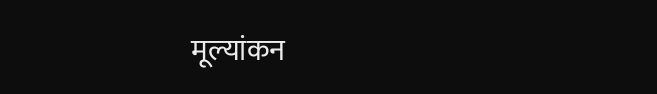मूल्यांकन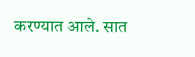करण्यात आले. सात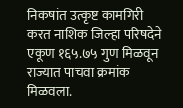निकषांत उत्कृष्ट कामगिरी करत नाशिक जिल्हा परिषदेने एकूण १६५.७५ गुण मिळवून राज्यात पाचवा क्रमांक मिळवला.